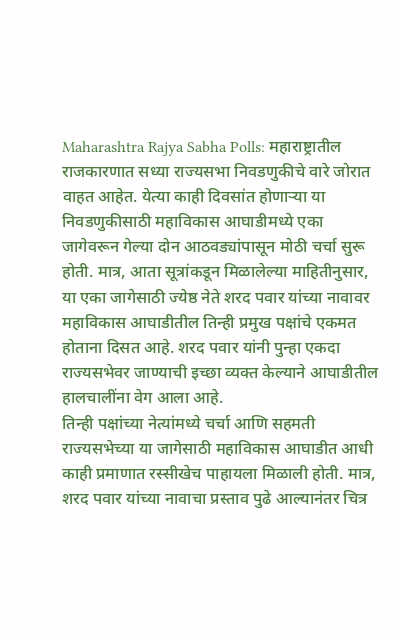Maharashtra Rajya Sabha Polls: महाराष्ट्रातील राजकारणात सध्या राज्यसभा निवडणुकीचे वारे जोरात वाहत आहेत. येत्या काही दिवसांत होणाऱ्या या निवडणुकीसाठी महाविकास आघाडीमध्ये एका जागेवरून गेल्या दोन आठवड्यांपासून मोठी चर्चा सुरू होती. मात्र, आता सूत्रांकडून मिळालेल्या माहितीनुसार, या एका जागेसाठी ज्येष्ठ नेते शरद पवार यांच्या नावावर महाविकास आघाडीतील तिन्ही प्रमुख पक्षांचे एकमत होताना दिसत आहे. शरद पवार यांनी पुन्हा एकदा राज्यसभेवर जाण्याची इच्छा व्यक्त केल्याने आघाडीतील हालचालींना वेग आला आहे.
तिन्ही पक्षांच्या नेत्यांमध्ये चर्चा आणि सहमती
राज्यसभेच्या या जागेसाठी महाविकास आघाडीत आधी काही प्रमाणात रस्सीखेच पाहायला मिळाली होती. मात्र, शरद पवार यांच्या नावाचा प्रस्ताव पुढे आल्यानंतर चित्र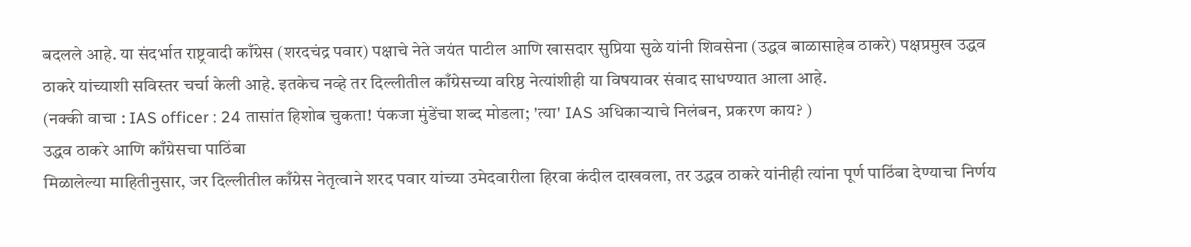बदलले आहे. या संदर्भात राष्ट्रवादी काँग्रेस (शरदचंद्र पवार) पक्षाचे नेते जयंत पाटील आणि खासदार सुप्रिया सुळे यांनी शिवसेना (उद्धव बाळासाहेब ठाकरे) पक्षप्रमुख उद्धव ठाकरे यांच्याशी सविस्तर चर्चा केली आहे. इतकेच नव्हे तर दिल्लीतील काँग्रेसच्या वरिष्ठ नेत्यांशीही या विषयावर संवाद साधण्यात आला आहे.
(नक्की वाचा : IAS officer : 24 तासांत हिशोब चुकता! पंकजा मुंडेंचा शब्द मोडला; 'त्या' IAS अधिकाऱ्याचे निलंबन, प्रकरण काय? )
उद्धव ठाकरे आणि काँग्रेसचा पाठिंबा
मिळालेल्या माहितीनुसार, जर दिल्लीतील काँग्रेस नेतृत्वाने शरद पवार यांच्या उमेदवारीला हिरवा कंदील दाखवला, तर उद्धव ठाकरे यांनीही त्यांना पूर्ण पाठिंबा देण्याचा निर्णय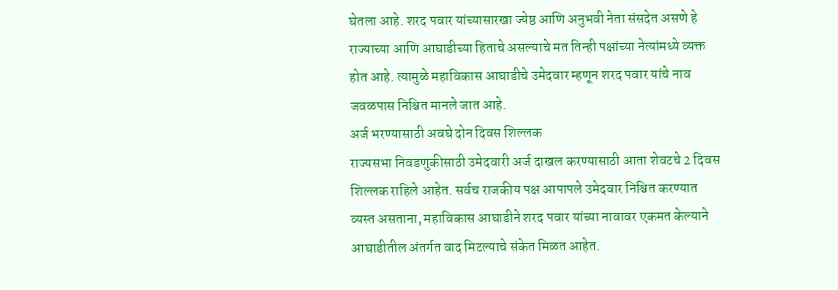घेतला आहे. शरद पवार यांच्यासारखा ज्येष्ठ आणि अनुभवी नेता संसदेत असणे हे राज्याच्या आणि आघाडीच्या हिताचे असल्याचे मत तिन्ही पक्षांच्या नेत्यांमध्ये व्यक्त होत आहे. त्यामुळे महाविकास आघाडीचे उमेदवार म्हणून शरद पवार यांचे नाव जवळपास निश्चित मानले जात आहे.
अर्ज भरण्यासाठी अवघे दोन दिवस शिल्लक
राज्यसभा निवडणुकीसाठी उमेदवारी अर्ज दाखल करण्यासाठी आता शेवटचे 2 दिवस शिल्लक राहिले आहेत. सर्वच राजकीय पक्ष आपापले उमेदवार निश्चित करण्यात व्यस्त असताना, महाविकास आघाडीने शरद पवार यांच्या नावावर एकमत केल्याने आघाडीतील अंतर्गत वाद मिटल्याचे संकेत मिळत आहेत.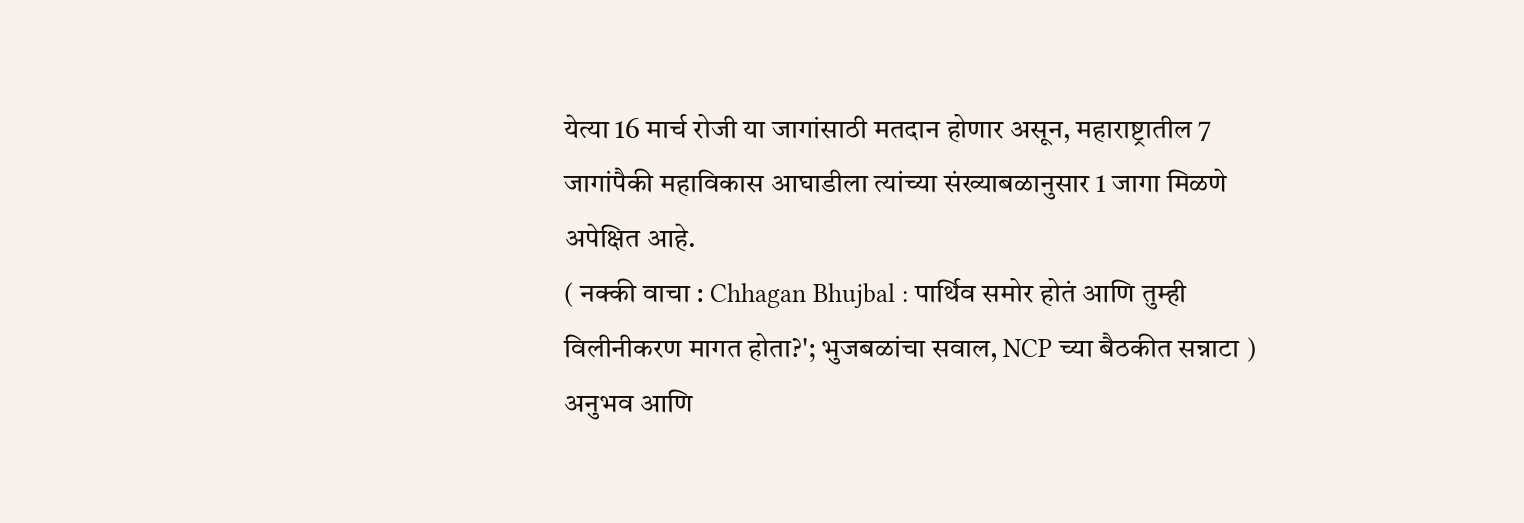येत्या 16 मार्च रोजी या जागांसाठी मतदान होणार असून, महाराष्ट्रातील 7 जागांपैकी महाविकास आघाडीला त्यांच्या संख्याबळानुसार 1 जागा मिळणे अपेक्षित आहे.
( नक्की वाचा : Chhagan Bhujbal : पार्थिव समोर होतं आणि तुम्ही विलीनीकरण मागत होता?'; भुजबळांचा सवाल, NCP च्या बैठकीत सन्नाटा )
अनुभव आणि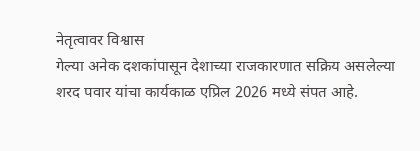नेतृत्वावर विश्वास
गेल्या अनेक दशकांपासून देशाच्या राजकारणात सक्रिय असलेल्या शरद पवार यांचा कार्यकाळ एप्रिल 2026 मध्ये संपत आहे.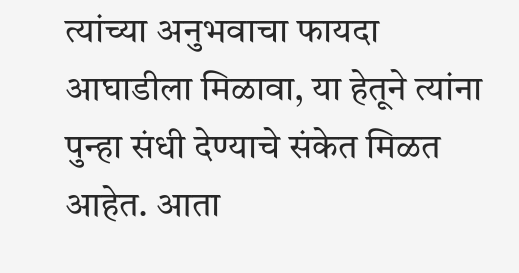त्यांच्या अनुभवाचा फायदा आघाडीला मिळावा, या हेतूने त्यांना पुन्हा संधी देण्याचे संकेत मिळत आहेत. आता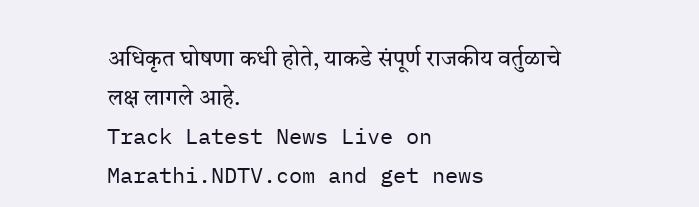अधिकृत घोषणा कधी होते, याकडे संपूर्ण राजकीय वर्तुळाचे लक्ष लागले आहे.
Track Latest News Live on Marathi.NDTV.com and get news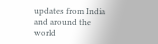updates from India and around the world